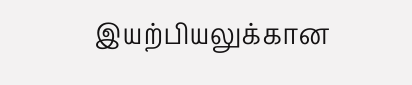இயற்பியலுக்கான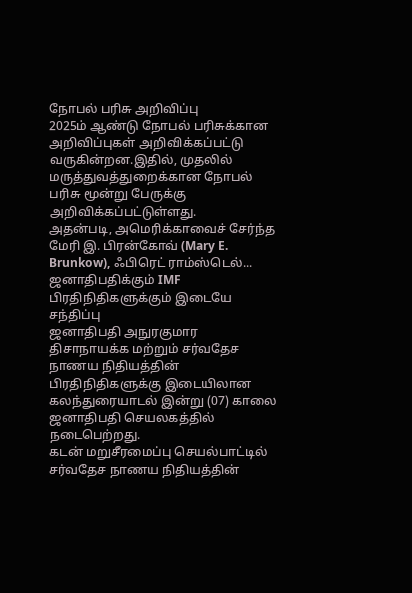நோபல் பரிசு அறிவிப்பு
2025ம் ஆண்டு நோபல் பரிசுக்கான அறிவிப்புகள் அறிவிக்கப்பட்டு வருகின்றன.இதில், முதலில் மருத்துவத்துறைக்கான நோபல் பரிசு மூன்று பேருக்கு அறிவிக்கப்பட்டுள்ளது.
அதன்படி, அமெரிக்காவைச் சேர்ந்த மேரி இ. பிரன்கோவ் (Mary E. Brunkow), ஃபிரெட் ராம்ஸ்டெல்...
ஜனாதிபதிக்கும் IMF பிரதிநிதிகளுக்கும் இடையே சந்திப்பு
ஜனாதிபதி அநுரகுமார திசாநாயக்க மற்றும் சர்வதேச நாணய நிதியத்தின் பிரதிநிதிகளுக்கு இடையிலான கலந்துரையாடல் இன்று (07) காலை ஜனாதிபதி செயலகத்தில் நடைபெற்றது.
கடன் மறுசீரமைப்பு செயல்பாட்டில் சர்வதேச நாணய நிதியத்தின்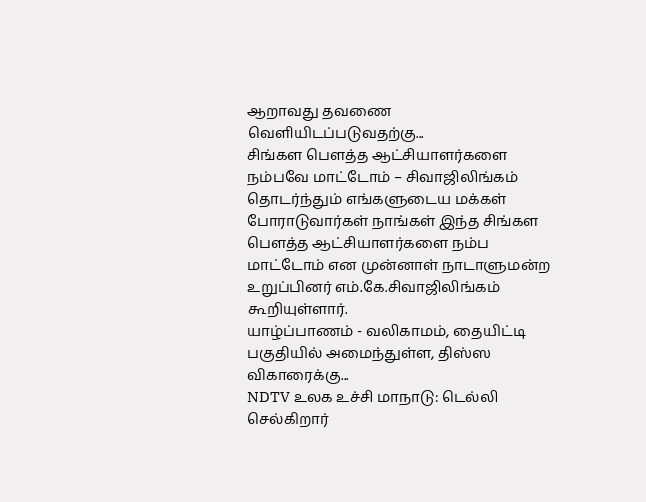ஆறாவது தவணை வெளியிடப்படுவதற்கு...
சிங்கள பௌத்த ஆட்சியாளர்களை நம்பவே மாட்டோம் – சிவாஜிலிங்கம்
தொடர்ந்தும் எங்களுடைய மக்கள் போராடுவார்கள் நாங்கள் இந்த சிங்கள பௌத்த ஆட்சியாளர்களை நம்ப மாட்டோம் என முன்னாள் நாடாளுமன்ற உறுப்பினர் எம்.கே.சிவாஜிலிங்கம் கூறியுள்ளார்.
யாழ்ப்பாணம் - வலிகாமம், தையிட்டி பகுதியில் அமைந்துள்ள, திஸ்ஸ விகாரைக்கு...
NDTV உலக உச்சி மாநாடு: டெல்லி செல்கிறார்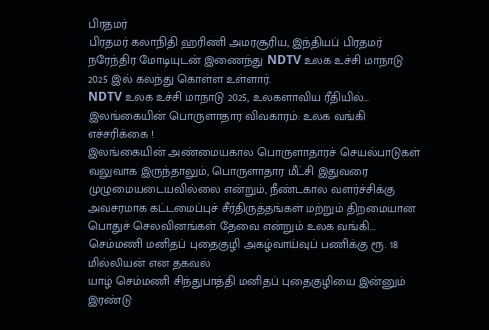பிரதமர்
பிரதமர் கலாநிதி ஹரிணி அமரசூரிய, இந்தியப் பிரதமர் நரேந்திர மோடியுடன் இணைந்து NDTV உலக உச்சி மாநாடு 2025 இல் கலந்து கொள்ள உள்ளார்.
NDTV உலக உச்சி மாநாடு 2025, உலகளாவிய ரீதியில்...
இலங்கையின் பொருளாதார விவகாரம்: உலக வங்கி எச்சரிக்கை !
இலங்கையின் அண்மையகால பொருளாதாரச் செயல்பாடுகள் வலுவாக இருந்தாலும், பொருளாதார மீட்சி இதுவரை முழுமையடையவில்லை என்றும், நீண்டகால வளர்ச்சிக்கு அவசரமாக கட்டமைப்புச் சீர்திருத்தங்கள் மற்றும் திறமையான பொதுச் செலவினங்கள் தேவை என்றும் உலக வங்கி...
செம்மணி மனிதப் புதைகுழி அகழ்வாய்வுப் பணிக்கு ரூ. 18 மில்லியன் என தகவல்
யாழ் செம்மணி சிந்துபாத்தி மனிதப் புதைகுழியை இன்னும் இரண்டு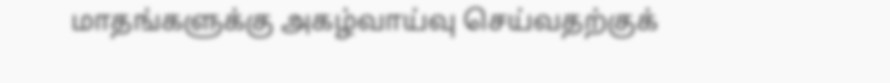மாதங்களுக்கு அகழ்வாய்வு செய்வதற்குக்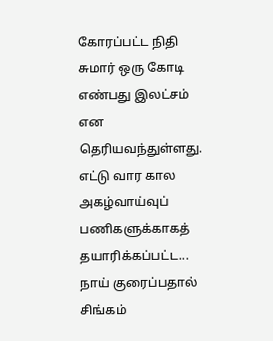கோரப்பட்ட நிதி சுமார் ஒரு கோடி எண்பது இலட்சம் என தெரியவந்துள்ளது.
எட்டு வார கால அகழ்வாய்வுப் பணிகளுக்காகத் தயாரிக்கப்பட்ட...
நாய் குரைப்பதால் சிங்கம்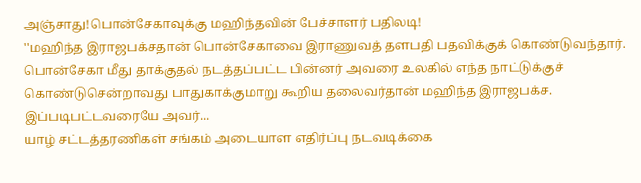அஞ்சாது!பொன்சேகாவுக்கு மஹிந்தவின் பேச்சாளர் பதிலடி!
''மஹிந்த இராஜபக்சதான் பொன்சேகாவை இராணுவத் தளபதி பதவிக்குக் கொண்டுவந்தார். பொன்சேகா மீது தாக்குதல் நடத்தப்பட்ட பின்னர் அவரை உலகில் எந்த நாட்டுக்குச் கொண்டுசென்றாவது பாதுகாக்குமாறு கூறிய தலைவர்தான் மஹிந்த இராஜபக்ச. இப்படிபட்டவரையே அவர்...
யாழ் சட்டத்தரணிகள் சங்கம் அடையாள எதிர்ப்பு நடவடிக்கை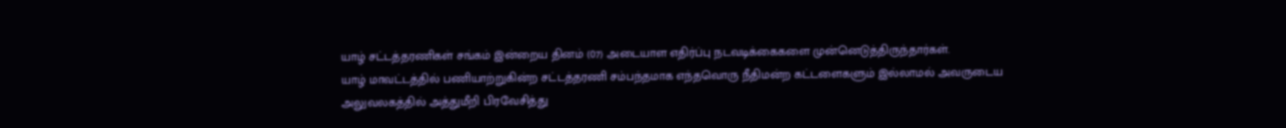யாழ் சட்டத்தரணிகள் சங்கம் இன்றைய தினம் (07) அடையாள எதிர்ப்பு நடவடிக்கைகளை முன்னெடுத்திருந்தார்கள்.
யாழ் மாவட்டத்தில் பணியாற்றுகின்ற சட்டத்தரணி சம்பந்தமாக எந்தவொரு நீதிமன்ற கட்டளைகளும் இல்லாமல் அவருடைய அலுவலகத்தில் அத்துமீறி பிரவேசித்து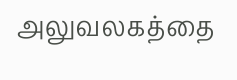அலுவலகத்தை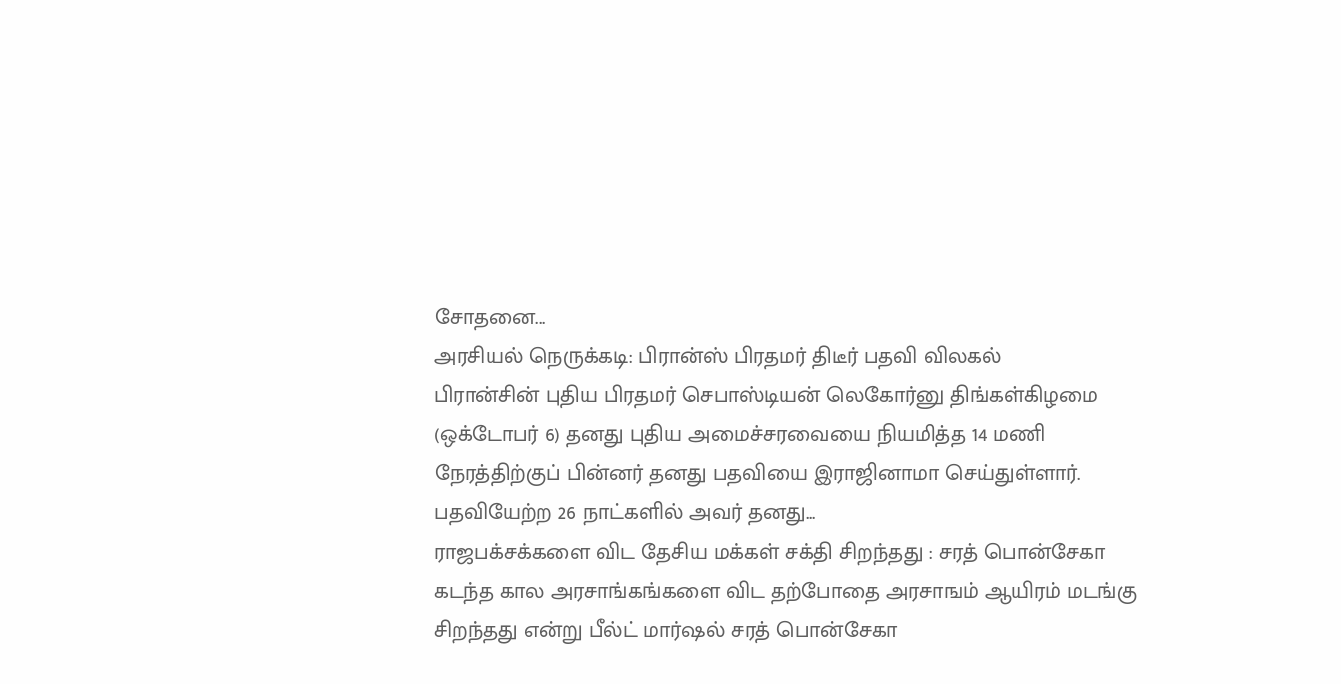சோதனை...
அரசியல் நெருக்கடி: பிரான்ஸ் பிரதமர் திடீர் பதவி விலகல்
பிரான்சின் புதிய பிரதமர் செபாஸ்டியன் லெகோர்னு திங்கள்கிழமை (ஒக்டோபர் 6) தனது புதிய அமைச்சரவையை நியமித்த 14 மணி நேரத்திற்குப் பின்னர் தனது பதவியை இராஜினாமா செய்துள்ளார்.
பதவியேற்ற 26 நாட்களில் அவர் தனது...
ராஜபக்சக்களை விட தேசிய மக்கள் சக்தி சிறந்தது : சரத் பொன்சேகா
கடந்த கால அரசாங்கங்களை விட தற்போதை அரசாஙம் ஆயிரம் மடங்கு சிறந்தது என்று பீல்ட் மார்ஷல் சரத் பொன்சேகா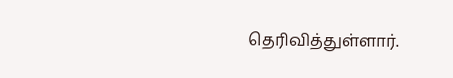தெரிவித்துள்ளார்.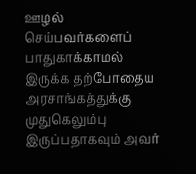ஊழல் செய்பவர்களைப் பாதுகாக்காமல் இருக்க தற்போதைய அரசாங்கத்துக்கு முதுகெலும்பு இருப்பதாகவும் அவர்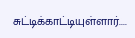சுட்டிக்காட்டியுள்ளார்....